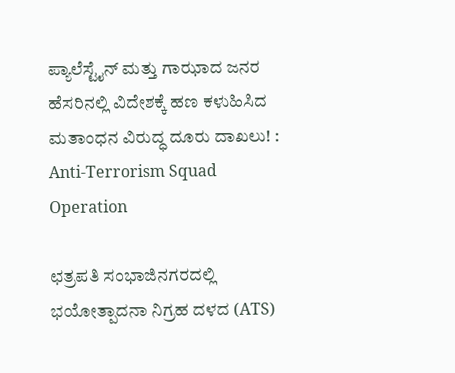ಪ್ಯಾಲೆಸ್ಟೈನ್ ಮತ್ತು ಗಾಝಾದ ಜನರ ಹೆಸರಿನಲ್ಲಿ ವಿದೇಶಕ್ಕೆ ಹಣ ಕಳುಹಿಸಿದ ಮತಾಂಧನ ವಿರುದ್ಧ ದೂರು ದಾಖಲು! : Anti-Terrorism Squad Operation

ಛತ್ರಪತಿ ಸಂಭಾಜಿನಗರದಲ್ಲಿ ಭಯೋತ್ಪಾದನಾ ನಿಗ್ರಹ ದಳದ (ATS)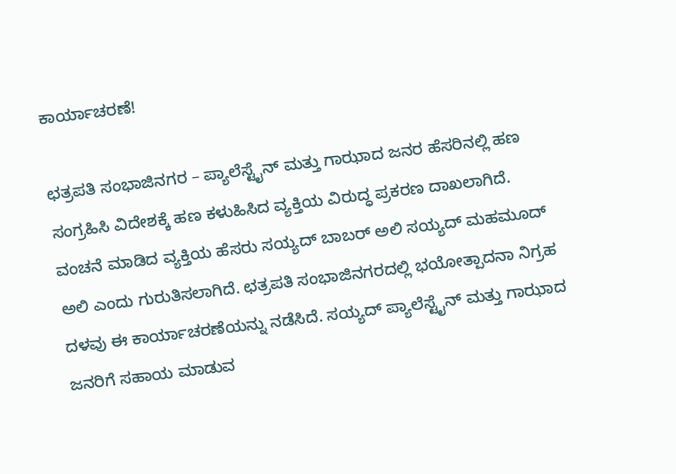ಕಾರ್ಯಾಚರಣೆ!

ಛತ್ರಪತಿ ಸಂಭಾಜಿನಗರ – ಪ್ಯಾಲೆಸ್ಟೈನ್ ಮತ್ತು ಗಾಝಾದ ಜನರ ಹೆಸರಿನಲ್ಲಿ ಹಣ ಸಂಗ್ರಹಿಸಿ ವಿದೇಶಕ್ಕೆ ಹಣ ಕಳುಹಿಸಿದ ವ್ಯಕ್ತಿಯ ವಿರುದ್ಧ ಪ್ರಕರಣ ದಾಖಲಾಗಿದೆ. ವಂಚನೆ ಮಾಡಿದ ವ್ಯಕ್ತಿಯ ಹೆಸರು ಸಯ್ಯದ್ ಬಾಬರ್ ಅಲಿ ಸಯ್ಯದ್ ಮಹಮೂದ್ ಅಲಿ ಎಂದು ಗುರುತಿಸಲಾಗಿದೆ. ಛತ್ರಪತಿ ಸಂಭಾಜಿನಗರದಲ್ಲಿ ಭಯೋತ್ಪಾದನಾ ನಿಗ್ರಹ ದಳವು ಈ ಕಾರ್ಯಾಚರಣೆಯನ್ನು ನಡೆಸಿದೆ. ಸಯ್ಯದ್ ಪ್ಯಾಲೆಸ್ಟೈನ್ ಮತ್ತು ಗಾಝಾದ ಜನರಿಗೆ ಸಹಾಯ ಮಾಡುವ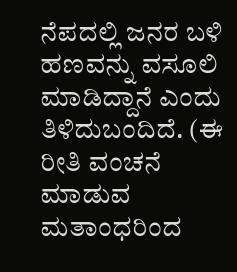ನೆಪದಲ್ಲಿ ಜನರ ಬಳಿ ಹಣವನ್ನು ವಸೂಲಿ ಮಾಡಿದ್ದಾನೆ ಎಂದು ತಿಳಿದುಬಂದಿದೆ. (ಈ ರೀತಿ ವಂಚನೆ ಮಾಡುವ ಮತಾಂಧರಿಂದ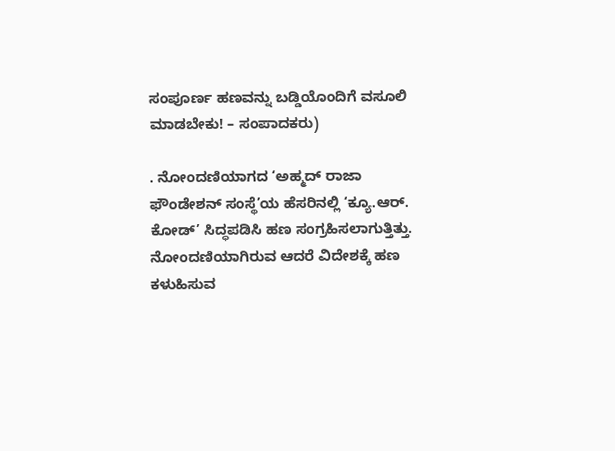ಸಂಪೂರ್ಣ ಹಣವನ್ನು ಬಡ್ಡಿಯೊಂದಿಗೆ ವಸೂಲಿ ಮಾಡಬೇಕು! – ಸಂಪಾದಕರು)

. ನೋಂದಣಿಯಾಗದ ‘ಅಹ್ಮದ್ ರಾಜಾ ಫೌಂಡೇಶನ್ ಸಂಸ್ಥೆ’ಯ ಹೆಸರಿನಲ್ಲಿ ‘ಕ್ಯೂ.ಆರ್. ಕೋಡ್’ ಸಿದ್ಧಪಡಿಸಿ ಹಣ ಸಂಗ್ರಹಿಸಲಾಗುತ್ತಿತ್ತು. ನೋಂದಣಿಯಾಗಿರುವ ಆದರೆ ವಿದೇಶಕ್ಕೆ ಹಣ ಕಳುಹಿಸುವ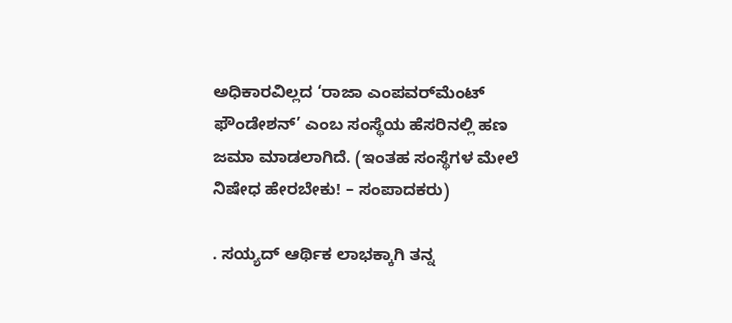ಅಧಿಕಾರವಿಲ್ಲದ ‘ರಾಜಾ ಎಂಪವರ್‌ಮೆಂಟ್ ಫೌಂಡೇಶನ್’ ಎಂಬ ಸಂಸ್ಥೆಯ ಹೆಸರಿನಲ್ಲಿ ಹಣ ಜಮಾ ಮಾಡಲಾಗಿದೆ. (ಇಂತಹ ಸಂಸ್ಥೆಗಳ ಮೇಲೆ ನಿಷೇಧ ಹೇರಬೇಕು! – ಸಂಪಾದಕರು)

. ಸಯ್ಯದ್ ಆರ್ಥಿಕ ಲಾಭಕ್ಕಾಗಿ ತನ್ನ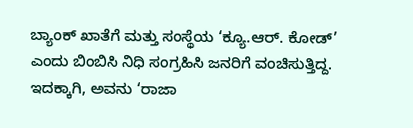ಬ್ಯಾಂಕ್ ಖಾತೆಗೆ ಮತ್ತು ಸಂಸ್ಥೆಯ ‘ಕ್ಯೂ.ಆರ್. ಕೋಡ್’ ಎಂದು ಬಿಂಬಿಸಿ ನಿಧಿ ಸಂಗ್ರಹಿಸಿ ಜನರಿಗೆ ವಂಚಿಸುತ್ತಿದ್ದ. ಇದಕ್ಕಾಗಿ, ಅವನು ‘ರಾಜಾ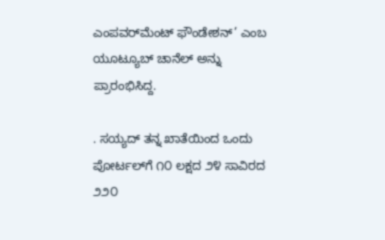ಎಂಪವರ್‌ಮೆಂಟ್ ಫೌಂಡೇಶನ್’ ಎಂಬ ಯೂಟ್ಯೂಬ್ ಚಾನೆಲ್ ಅನ್ನು ಪ್ರಾರಂಭಿಸಿದ್ದ.

. ಸಯ್ಯದ್ ತನ್ನ ಖಾತೆಯಿಂದ ಒಂದು ಪೋರ್ಟಲ್‌ಗೆ ೧೦ ಲಕ್ಷದ ೨೪ ಸಾವಿರದ ೨೨೦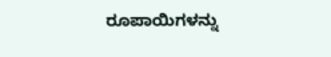ರೂಪಾಯಿಗಳನ್ನು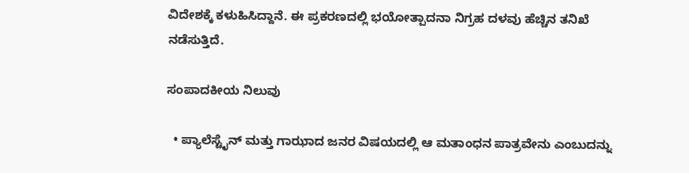ವಿದೇಶಕ್ಕೆ ಕಳುಹಿಸಿದ್ದಾನೆ. ಈ ಪ್ರಕರಣದಲ್ಲಿ ಭಯೋತ್ಪಾದನಾ ನಿಗ್ರಹ ದಳವು ಹೆಚ್ಚಿನ ತನಿಖೆ ನಡೆಸುತ್ತಿದೆ.

ಸಂಪಾದಕೀಯ ನಿಲುವು

  • ಪ್ಯಾಲೆಸ್ಟೈನ್ ಮತ್ತು ಗಾಝಾದ ಜನರ ವಿಷಯದಲ್ಲಿ ಆ ಮತಾಂಧನ ಪಾತ್ರವೇನು ಎಂಬುದನ್ನು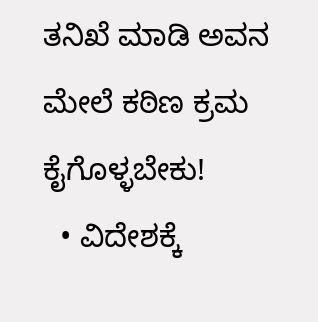ತನಿಖೆ ಮಾಡಿ ಅವನ ಮೇಲೆ ಕಠಿಣ ಕ್ರಮ ಕೈಗೊಳ್ಳಬೇಕು!
  • ವಿದೇಶಕ್ಕೆ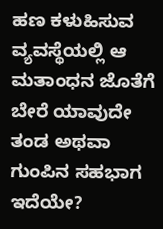ಹಣ ಕಳುಹಿಸುವ ವ್ಯವಸ್ಥೆಯಲ್ಲಿ ಆ ಮತಾಂಧನ ಜೊತೆಗೆ ಬೇರೆ ಯಾವುದೇ ತಂಡ ಅಥವಾ ಗುಂಪಿನ ಸಹಭಾಗ ಇದೆಯೇ?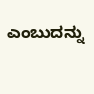ಎಂಬುದನ್ನು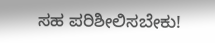ಸಹ ಪರಿಶೀಲಿಸಬೇಕು!